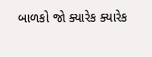બાળકો જો ક્યારેક ક્યારેક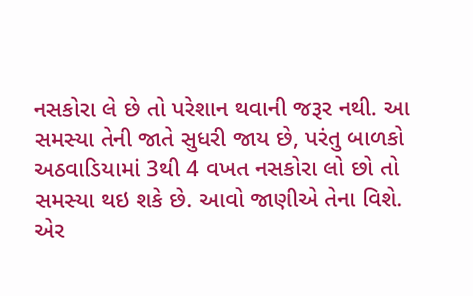નસકોરા લે છે તો પરેશાન થવાની જરૂર નથી. આ સમસ્યા તેની જાતે સુધરી જાય છે, પરંતુ બાળકો અઠવાડિયામાં 3થી 4 વખત નસકોરા લો છો તો સમસ્યા થઇ શકે છે. આવો જાણીએ તેના વિશે.
એર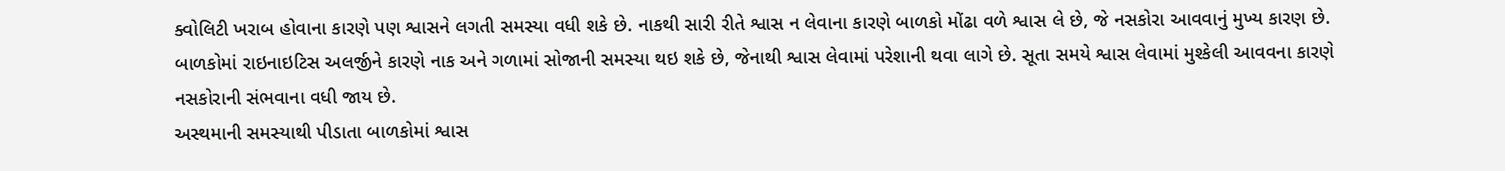ક્વોલિટી ખરાબ હોવાના કારણે પણ શ્વાસને લગતી સમસ્યા વધી શકે છે. નાકથી સારી રીતે શ્વાસ ન લેવાના કારણે બાળકો મોંઢા વળે શ્વાસ લે છે, જે નસકોરા આવવાનું મુખ્ય કારણ છે.
બાળકોમાં રાઇનાઇટિસ અલર્જીને કારણે નાક અને ગળામાં સોજાની સમસ્યા થઇ શકે છે, જેનાથી શ્વાસ લેવામાં પરેશાની થવા લાગે છે. સૂતા સમયે શ્વાસ લેવામાં મુશ્કેલી આવવના કારણે નસકોરાની સંભવાના વધી જાય છે.
અસ્થમાની સમસ્યાથી પીડાતા બાળકોમાં શ્વાસ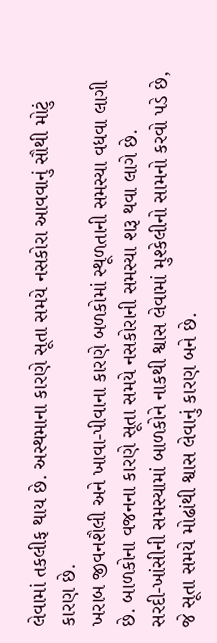લેવામાં તકલીફ થાય છે. અસ્થમાના કારણે સૂતા સમયે નસકોરા આવવાનું સૌથી મોટું કારણ છે.
ખરાબ જીવનશૈલી અને ખાવા-પીવાના કારણે બળકોમાં સ્થૂળતાની સમસ્યા વધવા લાગી છે. બાળકોના વજનના કારણે સૂતા સમયે નસકોરાની સમસ્યા શરૂ થવા લાગે છે.
સરદી-ખાંસીની સમસ્યામાં બાળકોને નાકથી શ્વાસ લેવામાં મુશ્કેલીનો સામનો કરવો પડે છે, જે સૂતા સમયે મોઢાંથી શ્વાસ લેવાનું કારણ બને છે.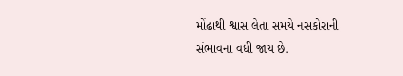મોંઢાથી શ્વાસ લેતા સમયે નસકોરાની સંભાવના વધી જાય છે.